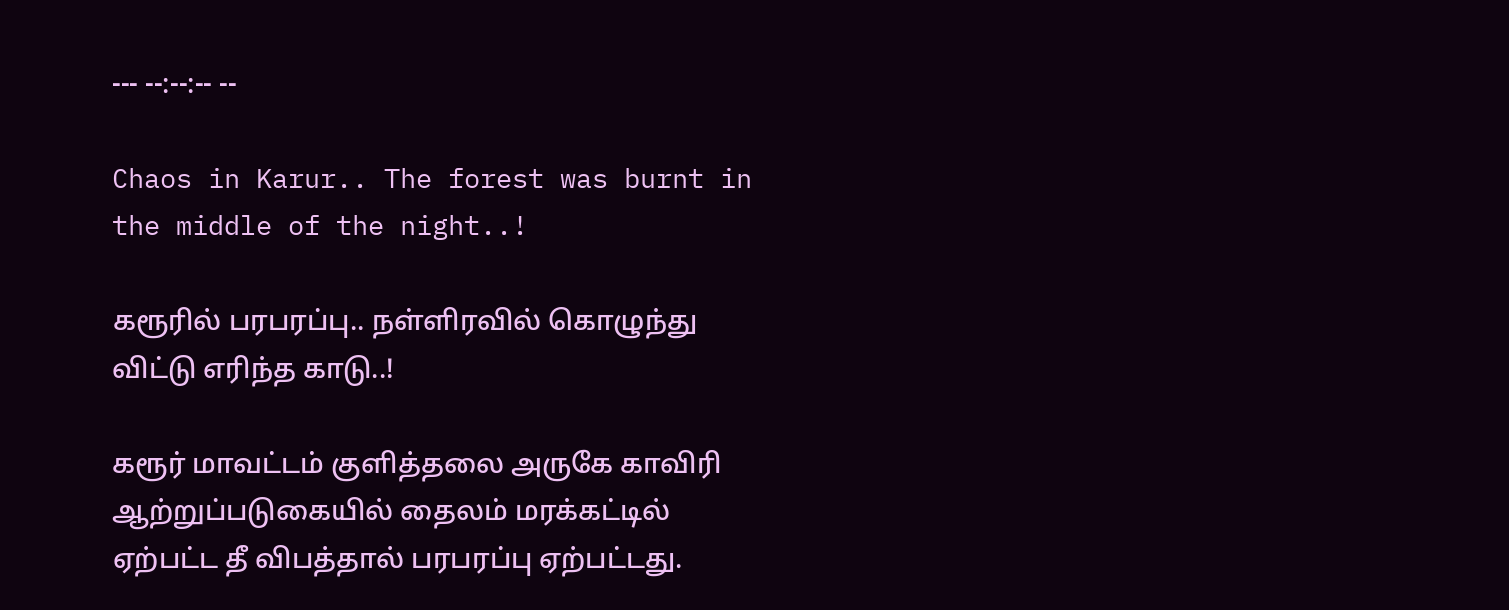--- --:--:-- --

Chaos in Karur.. The forest was burnt in the middle of the night..!

கரூரில் பரபரப்பு.. நள்ளிரவில் கொழுந்து விட்டு எரிந்த காடு..!

கரூர் மாவட்டம் குளித்தலை அருகே காவிரி ஆற்றுப்படுகையில் தைலம் மரக்கட்டில் ஏற்பட்ட தீ விபத்தால் பரபரப்பு ஏற்பட்டது.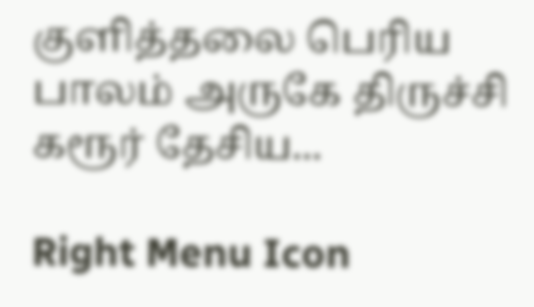குளித்தலை பெரிய பாலம் அருகே திருச்சி கரூர் தேசிய...

Right Menu Icon